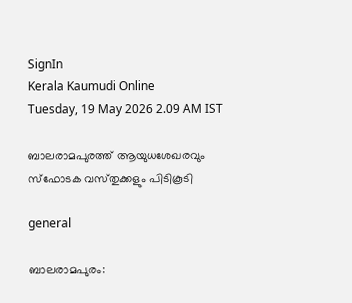SignIn
Kerala Kaumudi Online
Tuesday, 19 May 2026 2.09 AM IST

ബാലരാമപുരത്ത് ആയുധശേഖരവും സ്‌ഫോടക വസ്‌തുക്കളും പിടികൂടി

general

ബാലരാമപുരം: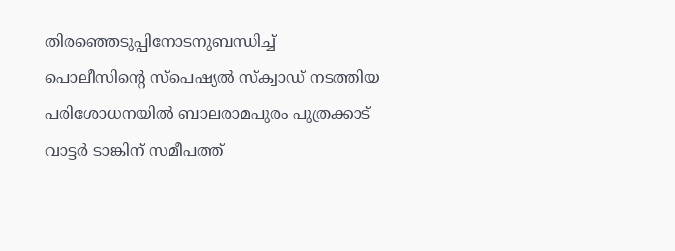തിരഞ്ഞെടുപ്പിനോടനുബന്ധിച്ച് പൊലീസിന്റെ സ്‌പെഷ്യൽ സ്‌ക്വാഡ് നടത്തിയ പരിശോധനയിൽ ബാലരാമപുരം പുത്രക്കാട് വാട്ടർ ടാങ്കിന് സമീപത്ത്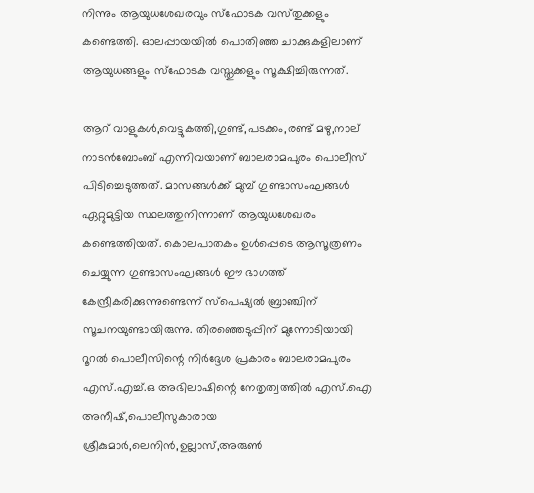നിന്നും ആയുധശേഖരവും സ്‌ഫോടക വസ്‌തുക്കളും കണ്ടെത്തി. ഓലപ്പായയിൽ പൊതിഞ്ഞ ചാക്കുകളിലാണ് ആയുധങ്ങളും സ്‌ഫോടക വസ്തുക്കളും സൂക്ഷിച്ചിരുന്നത്.

ആറ് വാളുകൾ,വെട്ടുകത്തി,ഗുണ്ട്,പടക്കം,രണ്ട് മഴു,നാല് നാടൻബോംബ് എന്നിവയാണ് ബാലരാമപുരം പൊലീസ് പിടിച്ചെടുത്തത്. മാസങ്ങൾക്ക് മുമ്പ് ഗുണ്ടാസംഘങ്ങൾ ഏറ്റുമുട്ടിയ സ്ഥലത്തുനിന്നാണ് ആയുധശേഖരം കണ്ടെത്തിയത്. കൊലപാതകം ഉൾപ്പെടെ ആസൂത്രണം ചെയ്യുന്ന ഗുണ്ടാസംഘങ്ങൾ ഈ ഭാഗത്ത് കേന്ദ്രീകരിക്കുന്നുണ്ടെന്ന് സ്‌പെഷ്യൽ ബ്രാഞ്ചിന് സൂചനയുണ്ടായിരുന്നു. തിരഞ്ഞെടുപ്പിന് മുന്നോടിയായി റൂറൽ പൊലീസിന്റെ നിർദ്ദേശ പ്രകാരം ബാലരാമപുരം എസ്.എച്ച്.ഒ അഭിലാഷിന്റെ നേതൃത്വത്തിൽ എസ്.ഐ അനീഷ്,പൊലീസുകാരായ ശ്രീകുമാർ,ലെനിൻ,ഉല്ലാസ്,അരുൺ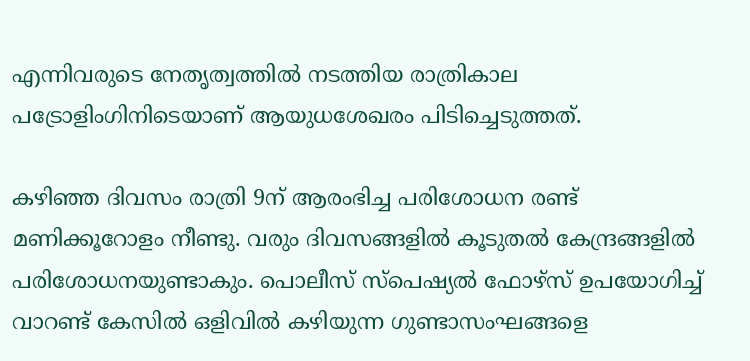എന്നിവരുടെ നേതൃത്വത്തിൽ നടത്തിയ രാത്രികാല പട്രോളിംഗിനിടെയാണ് ആയുധശേഖരം പിടിച്ചെടുത്തത്.

കഴിഞ്ഞ ദിവസം രാത്രി 9ന് ആരംഭിച്ച പരിശോധന രണ്ട് മണിക്കൂറോളം നീണ്ടു. വരും ദിവസങ്ങളിൽ കൂടുതൽ കേന്ദ്രങ്ങളിൽ പരിശോധനയുണ്ടാകും. പൊലീസ് സ്‌പെഷ്യൽ ഫോഴ്സ് ഉപയോഗിച്ച് വാറണ്ട് കേസിൽ ഒളിവിൽ കഴിയുന്ന ഗുണ്ടാസംഘങ്ങളെ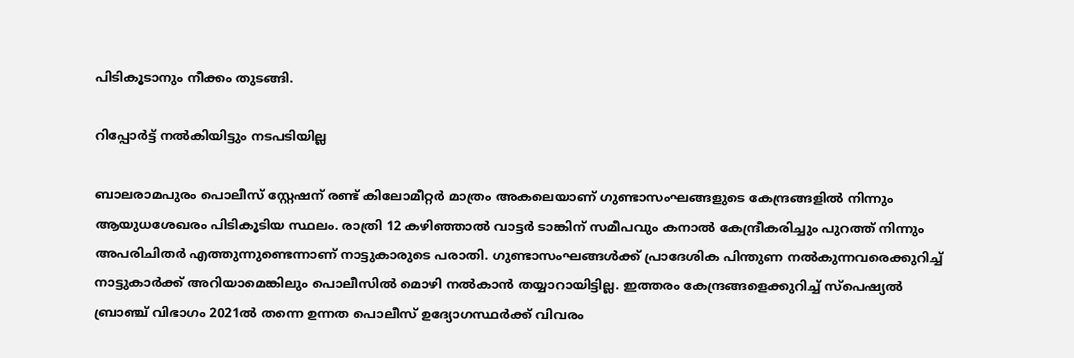പിടികൂടാനും നീക്കം തുടങ്ങി.

റിപ്പോർട്ട് നൽകിയിട്ടും നടപടിയില്ല

ബാലരാമപുരം പൊലീസ് സ്റ്റേഷന് രണ്ട് കിലോമീറ്റർ മാത്രം അകലെയാണ് ഗുണ്ടാസംഘങ്ങളുടെ കേന്ദ്രങ്ങളിൽ നിന്നും ആയുധശേഖരം പിടികൂടിയ സ്ഥലം. രാത്രി 12 കഴിഞ്ഞാൽ വാട്ടർ ടാങ്കിന് സമീപവും കനാൽ കേന്ദ്രീകരിച്ചും പുറത്ത് നിന്നും അപരിചിതർ എത്തുന്നുണ്ടെന്നാണ് നാട്ടുകാരുടെ പരാതി. ഗുണ്ടാസംഘങ്ങൾക്ക് പ്രാദേശിക പിന്തുണ നൽകുന്നവരെക്കുറിച്ച് നാട്ടുകാർക്ക് അറിയാമെങ്കിലും പൊലീസിൽ മൊഴി നൽകാൻ തയ്യാറായിട്ടില്ല. ഇത്തരം കേന്ദ്രങ്ങളെക്കുറിച്ച് സ്‌പെഷ്യൽ ബ്രാഞ്ച് വിഭാഗം 2021ൽ തന്നെ ഉന്നത പൊലീസ് ഉദ്യോഗസ്ഥർക്ക് വിവരം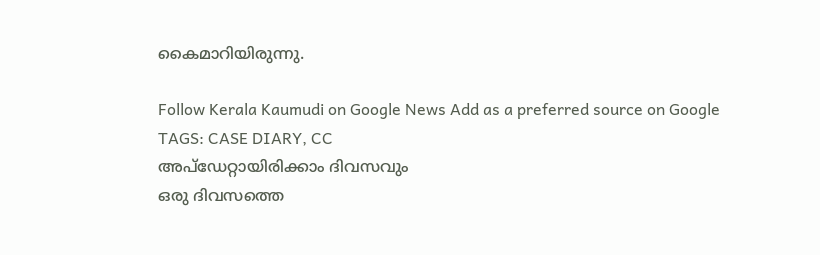കൈമാറിയിരുന്നു.

Follow Kerala Kaumudi on Google News Add as a preferred source on Google
TAGS: CASE DIARY, CC
അപ്ഡേറ്റായിരിക്കാം ദിവസവും
ഒരു ദിവസത്തെ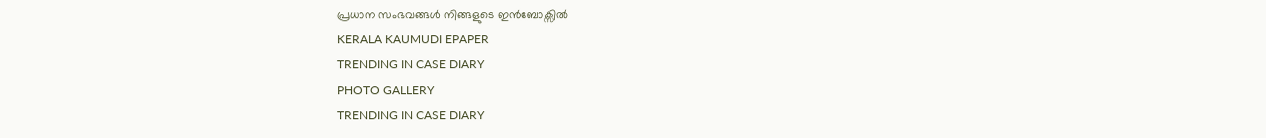പ്രധാന സംഭവങ്ങൾ നിങ്ങളുടെ ഇൻബോക്സിൽ
KERALA KAUMUDI EPAPER
TRENDING IN CASE DIARY
PHOTO GALLERY
TRENDING IN CASE DIARY